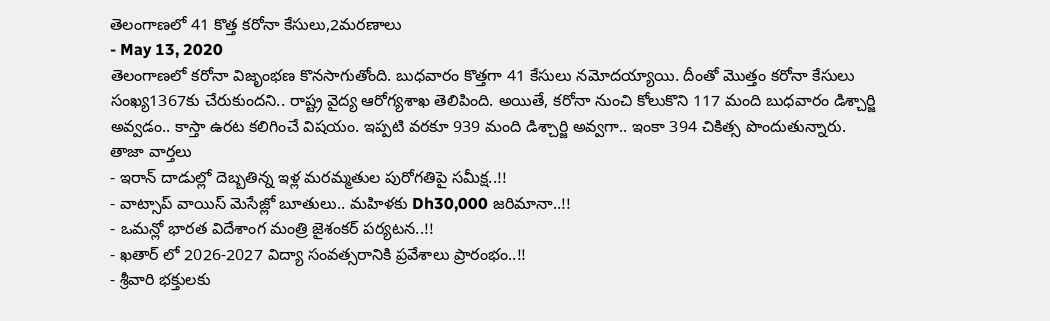తెలంగాణలో 41 కొత్త కరోనా కేసులు,2మరణాలు
- May 13, 2020
తెలంగాణలో కరోనా విజృంభణ కొనసాగుతోంది. బుధవారం కొత్తగా 41 కేసులు నమోదయ్యాయి. దీంతో మొత్తం కరోనా కేసులు సంఖ్య1367కు చేరుకుందని.. రాష్ట్ర వైద్య ఆరోగ్యశాఖ తెలిపింది. అయితే, కరోనా నుంచి కోలుకొని 117 మంది బుధవారం డిశ్చార్జి అవ్వడం.. కాస్తా ఉరట కలిగించే విషయం. ఇప్పటి వరకూ 939 మంది డిశ్చార్జి అవ్వగా.. ఇంకా 394 చికిత్స పొందుతున్నారు.
తాజా వార్తలు
- ఇరాన్ దాడుల్లో దెబ్బతిన్న ఇళ్ల మరమ్మతుల పురోగతిపై సమీక్ష..!!
- వాట్సాప్ వాయిస్ మెసేజ్లో బూతులు.. మహిళకు Dh30,000 జరిమానా..!!
- ఒమన్లో భారత విదేశాంగ మంత్రి జైశంకర్ పర్యటన..!!
- ఖతార్ లో 2026-2027 విద్యా సంవత్సరానికి ప్రవేశాలు ప్రారంభం..!!
- శ్రీవారి భక్తులకు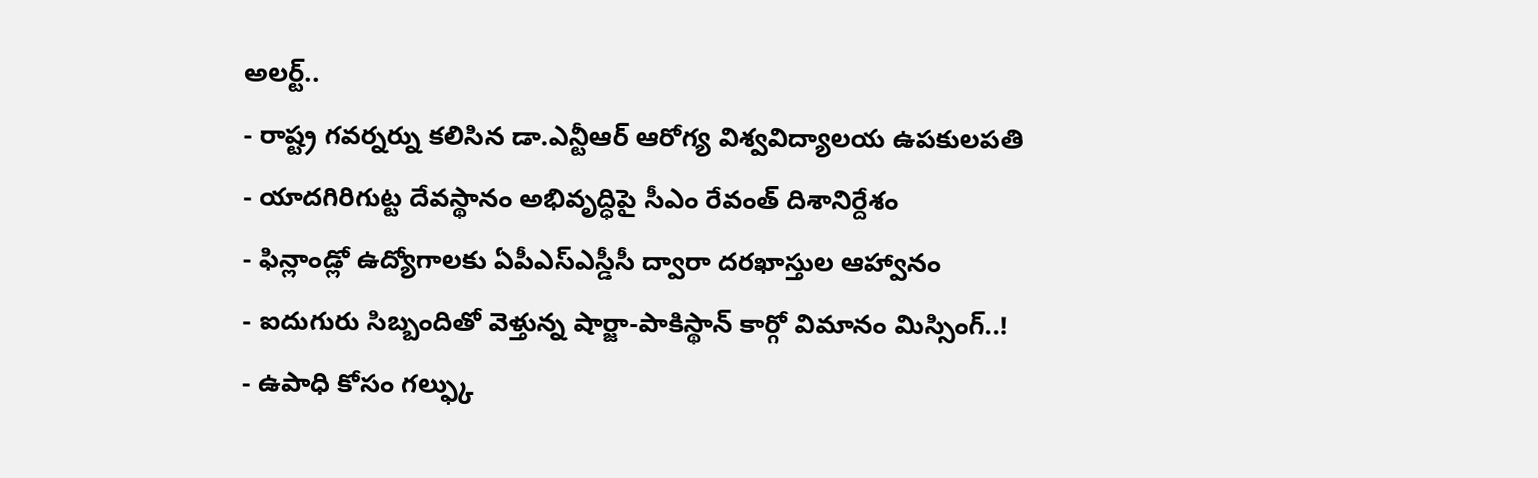అలర్ట్..
- రాష్ట్ర గవర్నర్ను కలిసిన డా.ఎన్టీఆర్ ఆరోగ్య విశ్వవిద్యాలయ ఉపకులపతి
- యాదగిరిగుట్ట దేవస్థానం అభివృద్ధిపై సీఎం రేవంత్ దిశానిర్దేశం
- ఫిన్లాండ్లో ఉద్యోగాలకు ఏపీఎస్ఎస్డీసీ ద్వారా దరఖాస్తుల ఆహ్వానం
- ఐదుగురు సిబ్బందితో వెళ్తున్న షార్జా-పాకిస్థాన్ కార్గో విమానం మిస్సింగ్..!
- ఉపాధి కోసం గల్ఫ్కు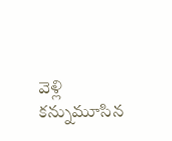వెళ్లి కన్నుమూసిన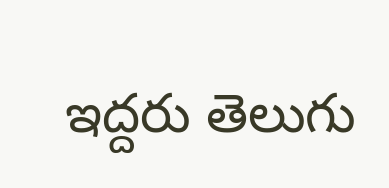ఇద్దరు తెలుగు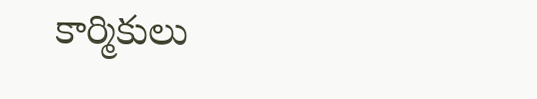కార్మికులు